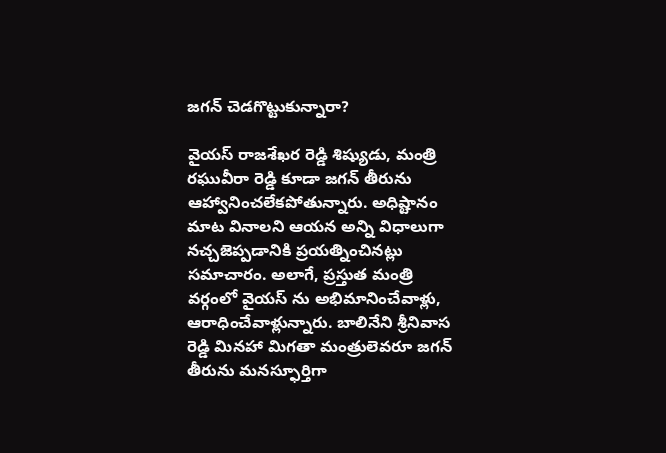జగన్ చెడగొట్టుకున్నారా?

వైయస్ రాజశేఖర రెడ్డి శిష్యుడు, మంత్రి రఘువీరా రెడ్డి కూడా జగన్ తీరును ఆహ్వానించలేకపోతున్నారు. అధిష్టానం మాట వినాలని ఆయన అన్ని విధాలుగా నచ్చజెప్పడానికి ప్రయత్నించినట్లు సమాచారం. అలాగే, ప్రస్తుత మంత్రి వర్గంలో వైయస్ ను అభిమానించేవాళ్లు, ఆరాధించేవాళ్లున్నారు. బాలినేని శ్రీనివాస రెడ్డి మినహా మిగతా మంత్రులెవరూ జగన్ తీరును మనస్ఫూర్తిగా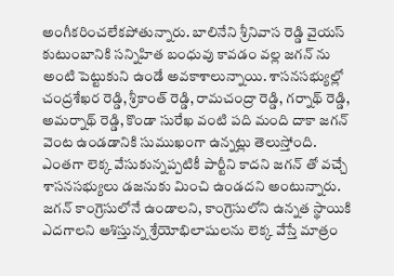అంగీకరించలేకపోతున్నారు. బాలినేని శ్రీనివాస రెడ్డి వైయస్ కుటుంబానికి సన్నిహిత బంధువు కావడం వల్ల జగన్ ను అంటి పెట్టుకుని ఉండే అవకాశాలున్నాయి. శాసనసభ్యుల్లో చంద్రశేఖర రెడ్డి, శ్రీకాంత్ రెడ్డి, రామచంద్రా రెడ్డి, గర్నాథ్ రెడ్డి, అమర్నాథ్ రెడ్డి, కొండా సురేఖ వంటి పది మంది దాకా జగన్ వెంట ఉండడానికి సుముఖంగా ఉన్నట్లు తెలుస్తోంది. ఎంతగా లెక్క వేసుకున్నప్పటికీ పార్టీని కాదని జగన్ తో వచ్చే శాసనసభ్యులు డజనుకు మించి ఉండదని అంటున్నారు. జగన్ కాంగ్రెసులోనే ఉండాలని, కాంగ్రెసులోని ఉన్నత స్థాయికి ఎదగాలని ఆశిస్తున్న శ్రేయోభిలాషులను లెక్క వేస్తే మాత్రం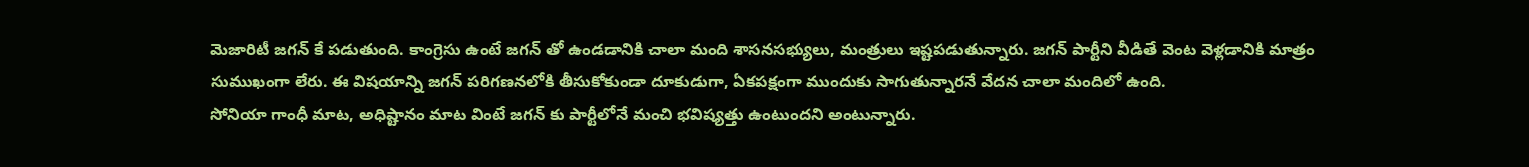మెజారిటీ జగన్ కే పడుతుంది. కాంగ్రెసు ఉంటే జగన్ తో ఉండడానికి చాలా మంది శాసనసభ్యులు, మంత్రులు ఇష్టపడుతున్నారు. జగన్ పార్టీని వీడితే వెంట వెళ్లడానికి మాత్రం సుముఖంగా లేరు. ఈ విషయాన్ని జగన్ పరిగణనలోకి తీసుకోకుండా దూకుడుగా, ఏకపక్షంగా ముందుకు సాగుతున్నారనే వేదన చాలా మందిలో ఉంది.
సోనియా గాంధీ మాట, అధిష్టానం మాట వింటే జగన్ కు పార్టీలోనే మంచి భవిష్యత్తు ఉంటుందని అంటున్నారు.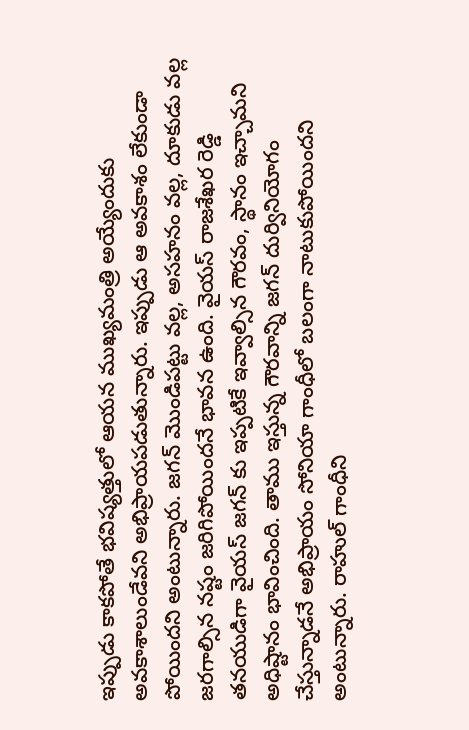ఇప్పుడు కాకపోతే భవిష్యత్తులో ఆయన ముఖ్యమంత్రి అయ్యేందుకు అవకాశాలుండేవని అభిప్రాయపడుతున్నారు. ఇప్పుడు ఆ అవకాశం లేకుండా పోయిందని అంటున్నారు. జగన్ మొండిపట్టు వల్ల, అసహనం వల్ల, దూకుడు వల్ల జరగాల్సిన నష్టం జరిగిపోయిందనే భావన ఉంది. వైయస్ రాజశేఖర రెడ్డి తనయుడిగా వైయస్ జగన్ కు ఇప్పటికే ఇవ్వాల్సిన గౌరవం, స్థానం ఇచ్చామని అధిష్టానం భావించింది. తాము ఇస్తున్న గౌరవాన్ని జగన్ దుర్వినియోగం చేస్తున్నాడనే అభిప్రాయం సోనియా గాంధీలో బలంగా నాటుకుపోయిందని అంటున్నారు. రాహుల్ గాంధీని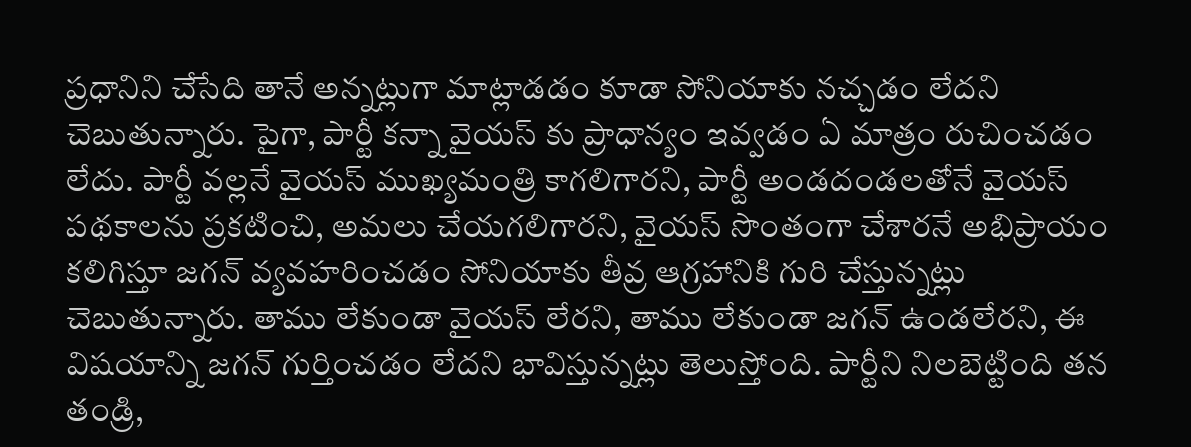ప్రధానిని చేసేది తానే అన్నట్లుగా మాట్లాడడం కూడా సోనియాకు నచ్చడం లేదని చెబుతున్నారు. పైగా, పార్టీ కన్నా వైయస్ కు ప్రాధాన్యం ఇవ్వడం ఏ మాత్రం రుచించడం లేదు. పార్టీ వల్లనే వైయస్ ముఖ్యమంత్రి కాగలిగారని, పార్టీ అండదండలతోనే వైయస్ పథకాలను ప్రకటించి, అమలు చేయగలిగారని, వైయస్ సొంతంగా చేశారనే అభిప్రాయం కలిగిస్తూ జగన్ వ్యవహరించడం సోనియాకు తీవ్ర ఆగ్రహానికి గురి చేస్తున్నట్లు చెబుతున్నారు. తాము లేకుండా వైయస్ లేరని, తాము లేకుండా జగన్ ఉండలేరని, ఈ విషయాన్ని జగన్ గుర్తించడం లేదని భావిస్తున్నట్లు తెలుస్తోంది. పార్టీని నిలబెట్టింది తన తండ్రి,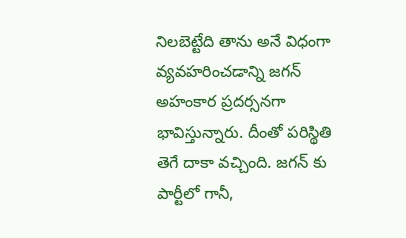నిలబెట్టేది తాను అనే విధంగా వ్యవహరించడాన్ని జగన్ అహంకార ప్రదర్సనగా భావిస్తున్నారు. దీంతో పరిస్థితి తెగే దాకా వచ్చింది. జగన్ కు పార్టీలో గానీ,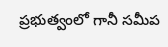ప్రభుత్వంలో గానీ సమీప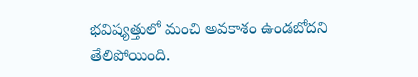భవిష్యత్తులో మంచి అవకాశం ఉండబోదని తేలిపోయింది.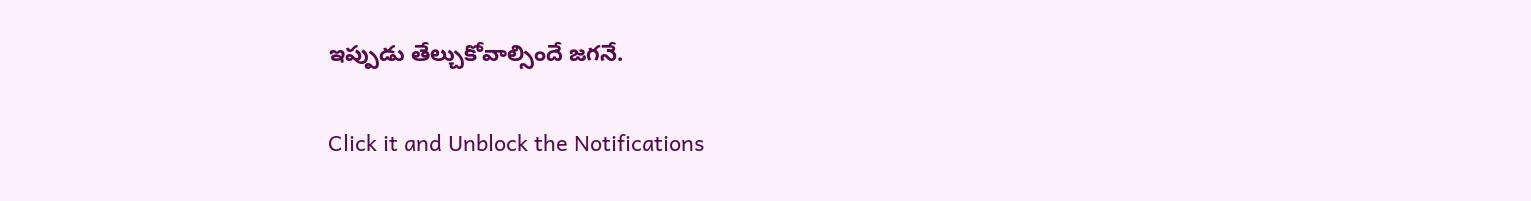ఇప్పుడు తేల్చుకోవాల్సిందే జగనే.


Click it and Unblock the Notifications